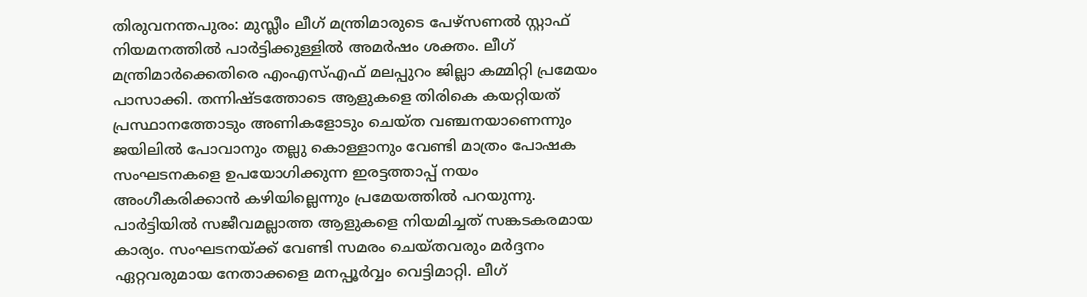തിരുവനന്തപുരം: മുസ്ലീം ലീഗ് മന്ത്രിമാരുടെ പേഴ്സണൽ സ്റ്റാഫ് നിയമനത്തിൽ പാർട്ടിക്കുള്ളിൽ അമർഷം ശക്തം. ലീഗ് മന്ത്രിമാർക്കെതിരെ എംഎസ്എഫ് മലപ്പുറം ജില്ലാ കമ്മിറ്റി പ്രമേയം പാസാക്കി. തന്നിഷ്ടത്തോടെ ആളുകളെ തിരികെ കയറ്റിയത് പ്രസ്ഥാനത്തോടും അണികളോടും ചെയ്ത വഞ്ചനയാണെന്നും ജയിലിൽ പോവാനും തല്ലു കൊള്ളാനും വേണ്ടി മാത്രം പോഷക സംഘടനകളെ ഉപയോഗിക്കുന്ന ഇരട്ടത്താപ്പ് നയം അംഗീകരിക്കാൻ കഴിയില്ലെന്നും പ്രമേയത്തിൽ പറയുന്നു. പാർട്ടിയിൽ സജീവമല്ലാത്ത ആളുകളെ നിയമിച്ചത് സങ്കടകരമായ കാര്യം. സംഘടനയ്ക്ക് വേണ്ടി സമരം ചെയ്തവരും മർദ്ദനം ഏറ്റവരുമായ നേതാക്കളെ മനപ്പൂർവ്വം വെട്ടിമാറ്റി. ലീഗ്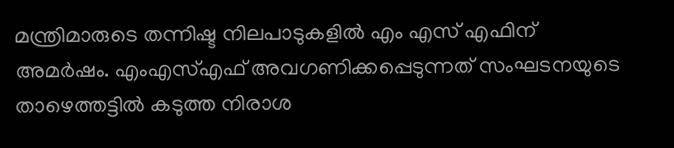മന്ത്രിമാരുടെ തന്നിഷ്ട നിലപാടുകളിൽ എം എസ് എഫിന് അമർഷം. എംഎസ്എഫ് അവഗണിക്കപ്പെടുന്നത് സംഘടനയുടെ താഴെത്തട്ടിൽ കടുത്ത നിരാശ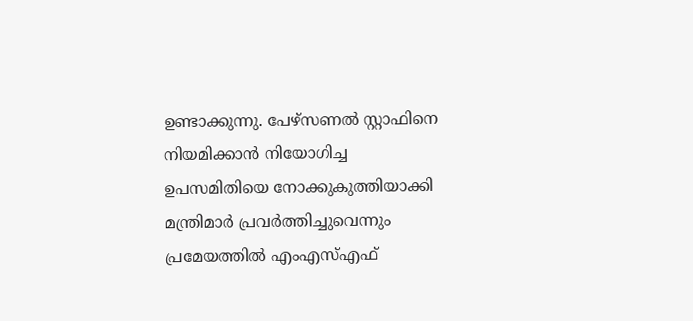ഉണ്ടാക്കുന്നു. പേഴ്സണൽ സ്റ്റാഫിനെ നിയമിക്കാൻ നിയോഗിച്ച ഉപസമിതിയെ നോക്കുകുത്തിയാക്കി മന്ത്രിമാർ പ്രവർത്തിച്ചുവെന്നും പ്രമേയത്തിൽ എംഎസ്എഫ്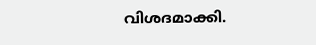വിശദമാക്കി.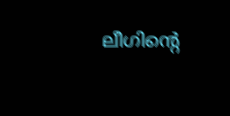ലീഗിന്റെ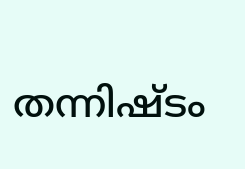തന്നിഷ്ടം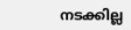നടക്കില്ല